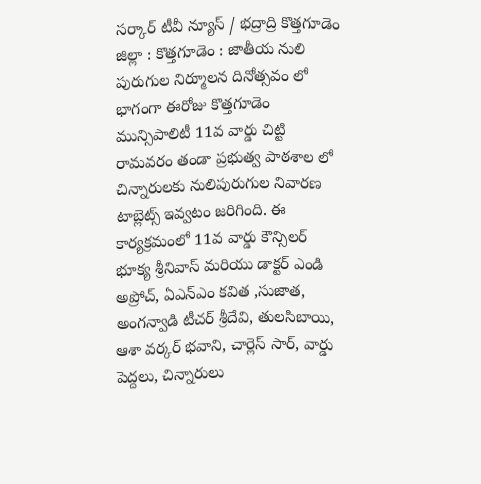సర్కార్ టీవీ న్యూస్ / భద్రాద్రి కొత్తగూడెం జిల్లా : కొత్తగూడెం : జాతీయ నులి పురుగుల నిర్మూలన దినోత్సవం లో భాగంగా ఈరోజు కొత్తగూడెం మున్సిపాలిటీ 11వ వార్డు చిట్టి రామవరం తండా ప్రభుత్వ పాఠశాల లో చిన్నారులకు నులిపురుగుల నివారణ టాబ్లెట్స్ ఇవ్వటం జరిగింది. ఈ కార్యక్రమంలో 11వ వార్డు కౌన్సిలర్ భూక్య శ్రీనివాస్ మరియు డాక్టర్ ఎండి అప్రోచ్, ఏఎన్ఎం కవిత ,సుజాత, అంగన్వాడి టీచర్ శ్రీదేవి, తులసిబాయి, ఆశా వర్కర్ భవాని, చార్లెస్ సార్, వార్డు పెద్దలు, చిన్నారులు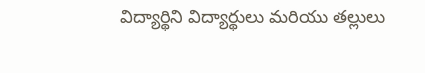విద్యార్థిని విద్యార్థులు మరియు తల్లులు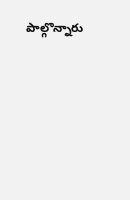పాల్గొన్నారు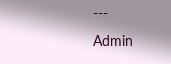---
Admin